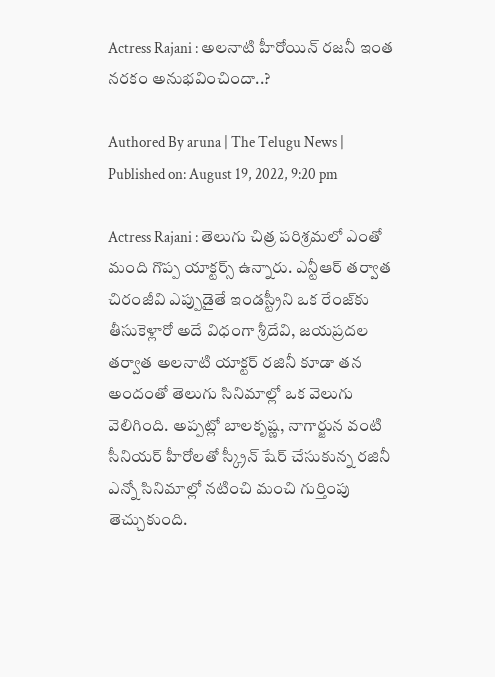Actress Rajani : అలనాటి హీరోయిన్ రజనీ ఇంత నరకం అనుభవించిందా..?

Authored By aruna | The Telugu News | Published on: August 19, 2022, 9:20 pm

Actress Rajani : తెలుగు చిత్ర పరిశ్రమలో ఎంతో మంది గొప్ప యాక్టర్స్ ఉన్నారు. ఎన్టీఆర్ తర్వాత చిరంజీవి ఎప్పుడైతే ఇండస్ట్రీని ఒక రేంజ్‌కు తీసుకెళ్లారో అదే విధంగా శ్రీదేవి, జయప్రదల తర్వాత అలనాటి యాక్టర్ రజినీ కూడా తన అందంతో తెలుగు సినిమాల్లో ఒక వెలుగు వెలిగింది. అప్పట్లో బాలకృష్ణ, నాగార్జున వంటి సీనియర్ హీరోలతో స్క్రీన్ షేర్ చేసుకున్న రజినీ ఎన్నో సినిమాల్లో నటించి మంచి గుర్తింపు తెచ్చుకుంది.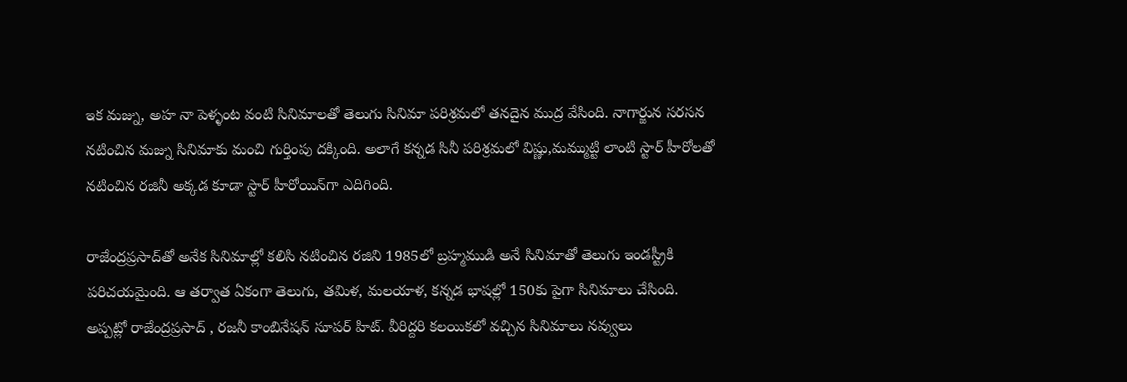ఇక మజ్ను, అహ నా పెళ్ళంట వంటి సినిమాలతో తెలుగు సినిమా పరిశ్రమలో తనదైన ముద్ర వేసింది. నాగార్జున సరసన నటించిన మజ్ను సినిమాకు మంచి గుర్తింపు దక్కింది. అలాగే కన్న‌డ‌ సినీ పరిశ్రమలో విష్ణు,మమ్ముట్టి లాంటి స్టార్ హీరోలతో నటించిన రజినీ అక్కడ కూడా స్టార్ హీరోయిన్‌గా ఎదిగింది.

రాజేంద్రప్రసాద్‌తో అనేక సినిమాల్లో కలిసి నటించిన రజిని 1985లో బ్రహ్మముడి అనే సినిమాతో తెలుగు ఇండస్ట్రీకి పరిచయమైంది. ఆ తర్వాత ఏకంగా తెలుగు, తమిళ, మలయాళ, కన్నడ భాషల్లో 150కు పైగా సినిమాలు చేసింది. అప్పట్లో రాజేంద్రప్రసాద్ , రజనీ కాంబినేషన్ సూపర్ హిట్. వీరిద్దరి కలయికలో వచ్చిన సినిమాలు నవ్వులు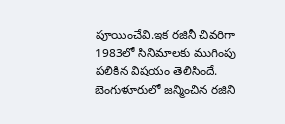పూయించేవి.ఇక రజినీ చివరిగా 1983లో సినిమాలకు ముగింపు పలికిన విషయం తెలిసిందే. బెంగుళూరులో జన్మించిన రజిని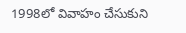1998లో వివాహం చేసుకుని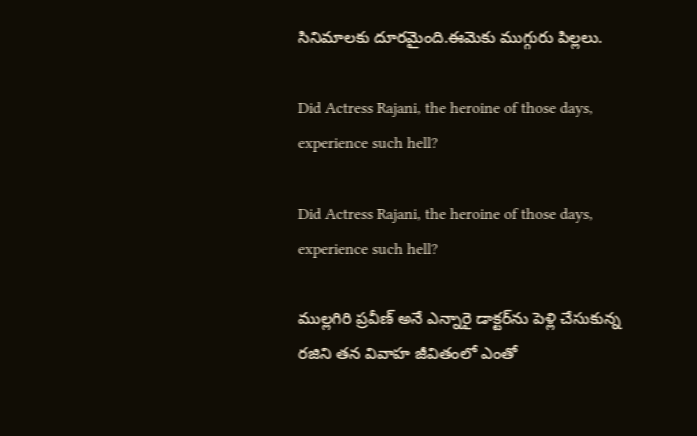సినిమాలకు దూరమైంది.ఈమెకు ముగ్గురు పిల్లలు.

Did Actress Rajani, the heroine of those days, experience such hell?

Did Actress Rajani, the heroine of those days, experience such hell?

ముల్లగిరి ప్రవీణ్ అనే ఎన్నారై డాక్టర్‌ను పెళ్లి చేసుకున్న రజిని తన వివాహ జీవితంలో ఎంతో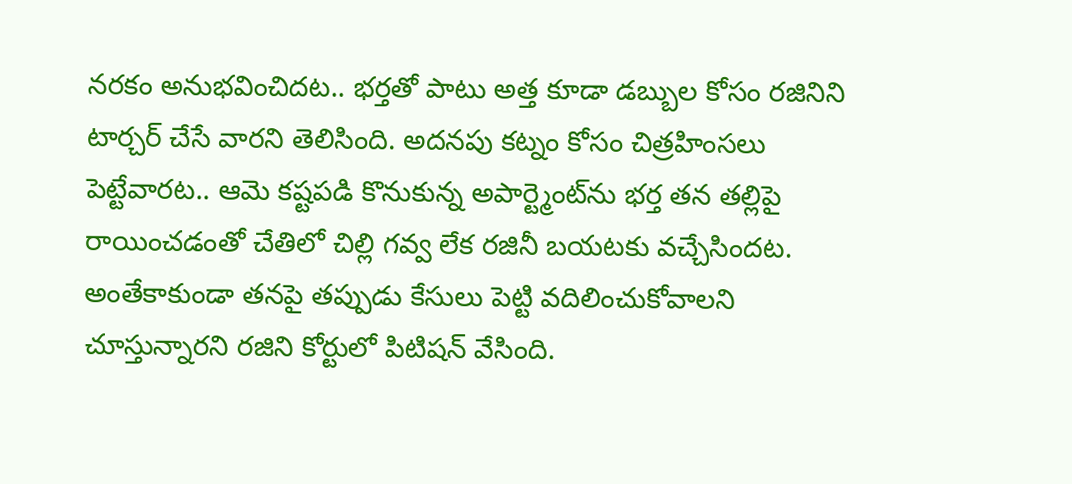నరకం అనుభవించిదట.. భర్తతో పాటు అత్త కూడా డబ్బుల కోసం రజినిని టార్చర్ చేసే వారని తెలిసింది. అదనపు కట్నం కోసం చిత్రహింసలు పెట్టేవారట.. ఆమె కష్టపడి కొనుకున్న అపార్ట్మెంట్‌ను భర్త తన తల్లిపై రాయించడంతో చేతిలో చిల్లి గవ్వ లేక రజినీ బయటకు వచ్చేసిందట. అంతేకాకుండా తనపై తప్పుడు కేసులు పెట్టి వదిలించుకోవాలని చూస్తున్నారని రజిని కోర్టులో పిటిషన్ వేసింది.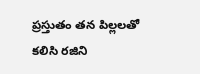ప్రస్తుతం తన పిల్లలతో కలిసి రజిని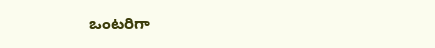ఒంటరిగా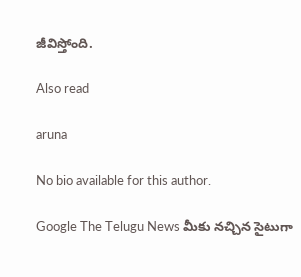జీవిస్తోంది.

Also read

aruna

No bio available for this author.

Google The Telugu News మీకు నచ్చిన సైటుగా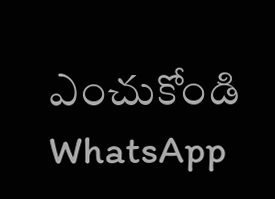ఎంచుకోండి
WhatsApp